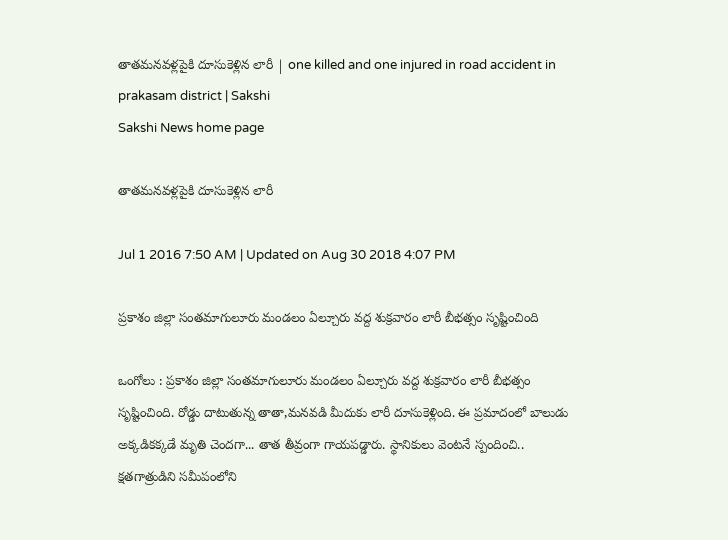తాతమనవళ్లపైకి దూసుకెళ్లిన లారీ | one killed and one injured in road accident in prakasam district | Sakshi
Sakshi News home page

తాతమనవళ్లపైకి దూసుకెళ్లిన లారీ

Jul 1 2016 7:50 AM | Updated on Aug 30 2018 4:07 PM

ప్రకాశం జిల్లా సంతమాగులూరు మండలం ఏల్చూరు వద్ద శుక్రవారం లారీ బీభత్సం సృష్టించింది

ఒంగోలు : ప్రకాశం జిల్లా సంతమాగులూరు మండలం ఏల్చూరు వద్ద శుక్రవారం లారీ బీభత్సం సృష్టించింది. రోడ్డు దాటుతున్న తాతా,మనవడి మీదుకు లారీ దూసుకెళ్లింది. ఈ ప్రమాదంలో బాలుడు అక్కడికక్కడే మృతి చెందగా... తాత తీవ్రంగా గాయపడ్డారు. స్థానికులు వెంటనే స్పందించి.. క్షతగాత్రుడిని సమీపంలోని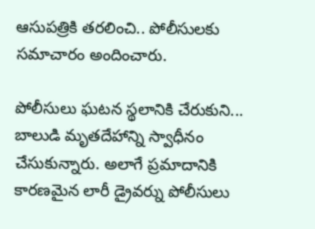ఆసుపత్రికి తరలించి.. పోలీసులకు సమాచారం అందించారు.

పోలీసులు ఘటన స్థలానికి చేరుకుని... బాలుడి మృతదేహాన్ని స్వాధీనం చేసుకున్నారు. అలాగే ప్రమాదానికి కారణమైన లారీ డ్రైవర్ను పోలీసులు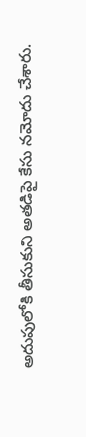అదుపులోకి తీసుకుని అతడిపై కేసు నమోదు చేశారు.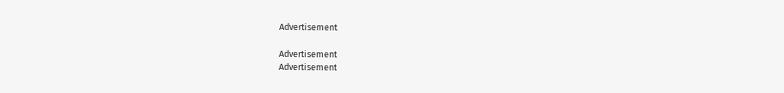Advertisement

Advertisement
Advertisement